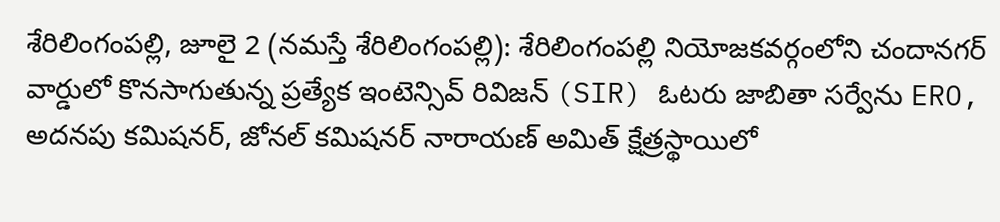శేరిలింగంపల్లి, జూలై 2 (నమస్తే శేరిలింగంపల్లి): శేరిలింగంపల్లి నియోజకవర్గంలోని చందానగర్ వార్డులో కొనసాగుతున్న ప్రత్యేక ఇంటెన్సివ్ రివిజన్ (SIR) ఓటరు జాబితా సర్వేను ERO, అదనపు కమిషనర్, జోనల్ కమిషనర్ నారాయణ్ అమిత్ క్షేత్రస్థాయిలో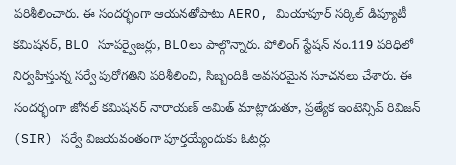పరిశీలించారు. ఈ సందర్భంగా ఆయనతోపాటు AERO, మియాపూర్ సర్కిల్ డిప్యూటీ కమిషనర్, BLO సూపర్వైజర్లు, BLOలు పాల్గొన్నారు. పోలింగ్ స్టేషన్ నం.119 పరిధిలో నిర్వహిస్తున్న సర్వే పురోగతిని పరిశీలించి, సిబ్బందికి అవసరమైన సూచనలు చేశారు. ఈ సందర్భంగా జోనల్ కమిషనర్ నారాయణ్ అమిత్ మాట్లాడుతూ, ప్రత్యేక ఇంటెన్సివ్ రివిజన్ (SIR) సర్వే విజయవంతంగా పూర్తయ్యేందుకు ఓటర్లు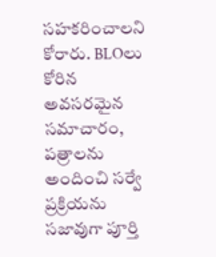సహకరించాలని కోరారు. BLOలు కోరిన అవసరమైన సమాచారం, పత్రాలను అందించి సర్వే ప్రక్రియను సజావుగా పూర్తి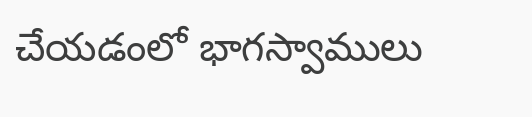చేయడంలో భాగస్వాములు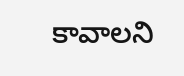కావాలని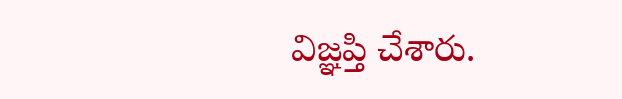విజ్ఞప్తి చేశారు.